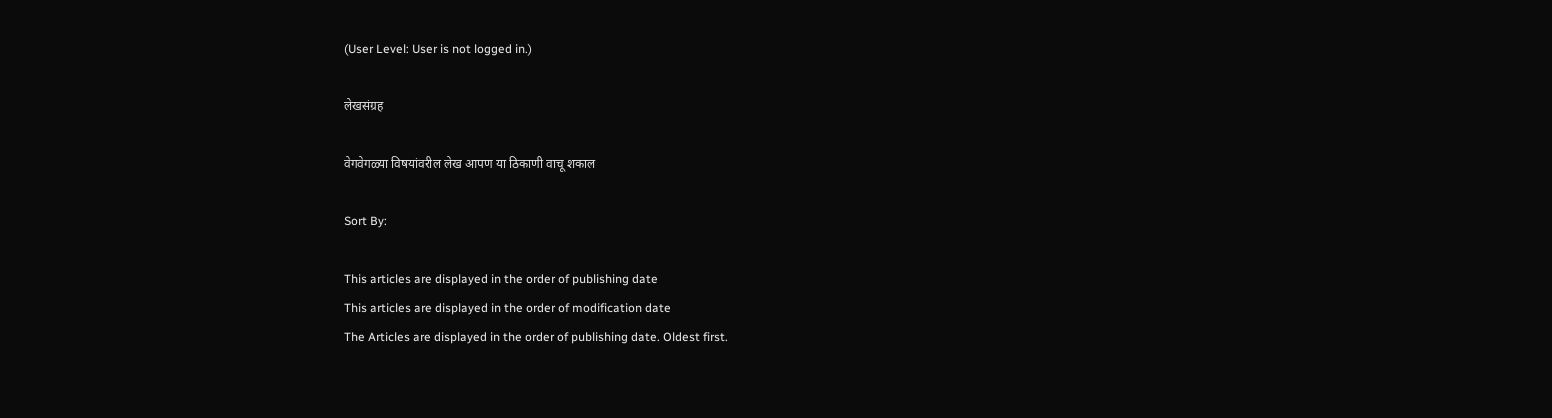(User Level: User is not logged in.)

लेखसंग्रह

वेगवेगळ्या विषयांवरील लेख आपण या ठिकाणी वाचू शकाल

Sort By:

This articles are displayed in the order of publishing date
This articles are displayed in the order of modification date
The Articles are displayed in the order of publishing date. Oldest first.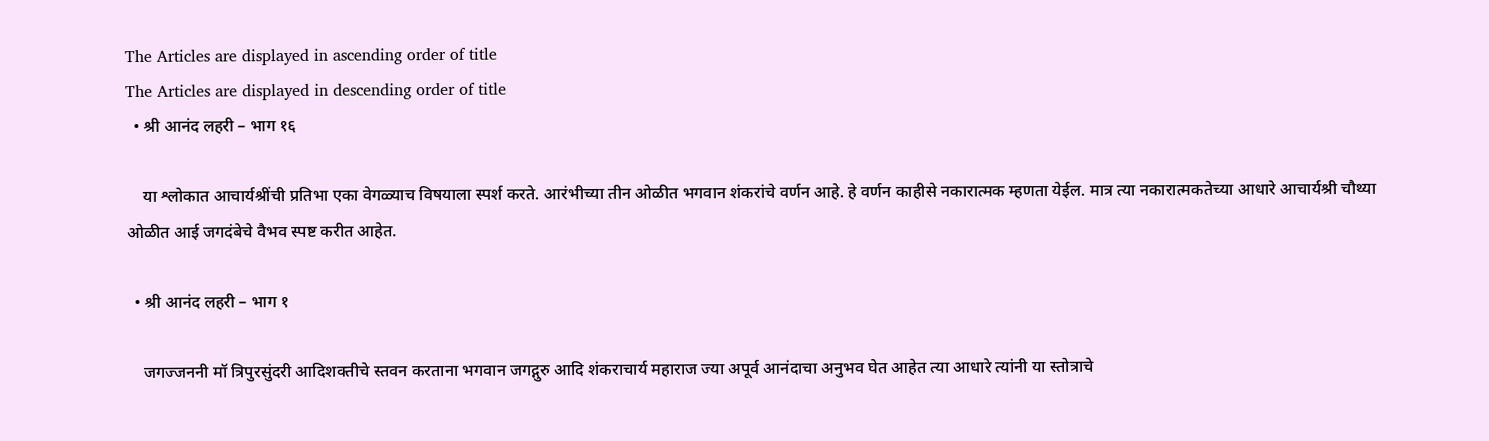The Articles are displayed in ascending order of title
The Articles are displayed in descending order of title
  • श्री आनंद लहरी – भाग १६

    या श्लोकात आचार्यश्रींची प्रतिभा एका वेगळ्याच विषयाला स्पर्श करते. आरंभीच्या तीन ओळीत भगवान शंकरांचे वर्णन आहे. हे वर्णन काहीसे नकारात्मक म्हणता येईल. मात्र त्या नकारात्मकतेच्या आधारे आचार्यश्री चौथ्या ओळीत आई जगदंबेचे वैभव स्पष्ट करीत आहेत.

  • श्री आनंद लहरी – भाग १

    जगज्जननी मॉ त्रिपुरसुंदरी आदिशक्तीचे स्तवन करताना भगवान जगद्गुरु आदि शंकराचार्य महाराज ज्या अपूर्व आनंदाचा अनुभव घेत आहेत त्या आधारे त्यांनी या स्तोत्राचे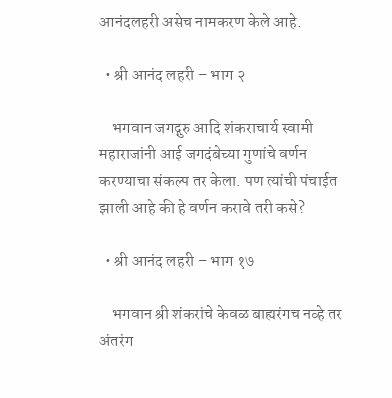आनंदलहरी असेच नामकरण केले आहे.

  • श्री आनंद लहरी – भाग २

    भगवान जगद्गुरु आदि शंकराचार्य स्वामी महाराजांनी आई जगदंबेच्या गुणांचे वर्णन करण्याचा संकल्प तर केला. पण त्यांची पंचाईत झाली आहे की हे वर्णन करावे तरी कसे?

  • श्री आनंद लहरी – भाग १७

    भगवान श्री शंकरांचे केवळ बाह्यरंगच नव्हे तर अंतरंग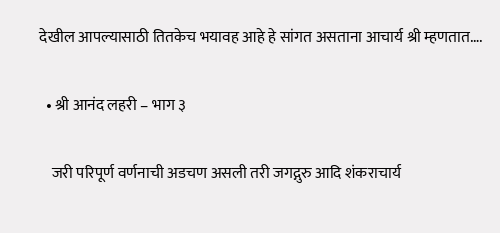देखील आपल्यासाठी तितकेच भयावह आहे हे सांगत असताना आचार्य श्री म्हणतात….

  • श्री आनंद लहरी – भाग ३

    जरी परिपूर्ण वर्णनाची अडचण असली तरी जगद्गुरु आदि शंकराचार्य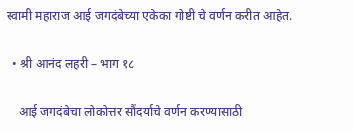स्वामी महाराज आई जगदंबेच्या एकेका गोष्टी चे वर्णन करीत आहेत.

  • श्री आनंद लहरी – भाग १८

    आई जगदंबेचा लोकोत्तर सौंदर्याचे वर्णन करण्यासाठी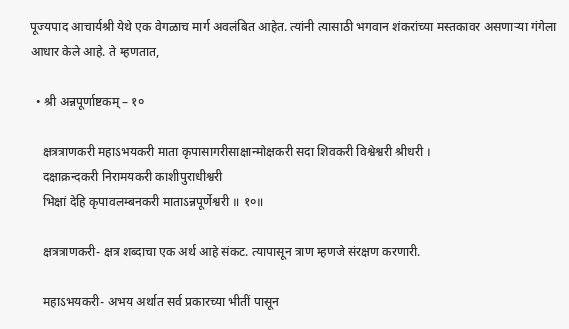पूज्यपाद आचार्यश्री येथे एक वेगळाच मार्ग अवलंबित आहेत. त्यांनी त्यासाठी भगवान शंकरांच्या मस्तकावर असणाऱ्या गंगेला आधार केले आहे. ते म्हणतात,

  • श्री अन्नपूर्णाष्टकम् – १०

    क्षत्रत्राणकरी महाऽभयकरी माता कृपासागरीसाक्षान्मोक्षकरी सदा शिवकरी विश्वेश्वरी श्रीधरी ।
    दक्षाक्रन्दकरी निरामयकरी काशीपुराधीश्वरी
    भिक्षां देहि कृपावलम्बनकरी माताऽन्नपूर्णेश्वरी ॥ १०॥

    क्षत्रत्राणकरी- क्षत्र शब्दाचा एक अर्थ आहे संकट. त्यापासून त्राण म्हणजे संरक्षण करणारी.

    महाऽभयकरी- अभय अर्थात सर्व प्रकारच्या भीतीं पासून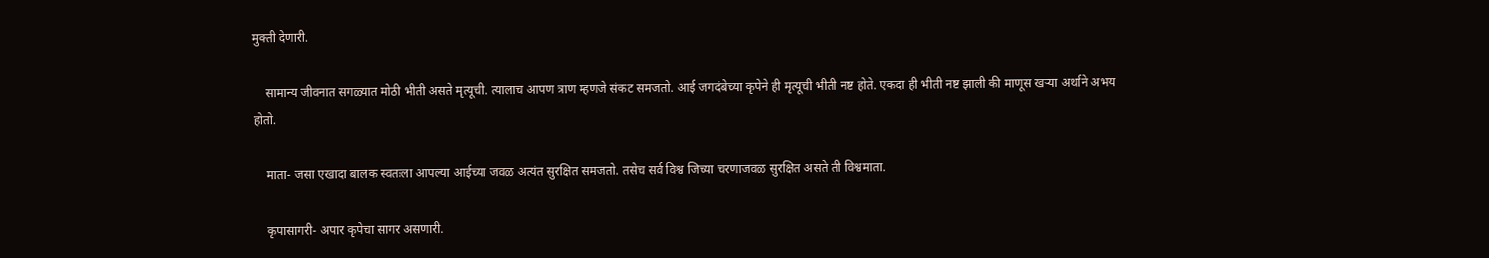मुक्ती देणारी.

    सामान्य जीवनात सगळ्यात मोठी भीती असते मृत्यूची. त्यालाच आपण त्राण म्हणजे संकट समजतो. आई जगदंबेच्या कृपेने ही मृत्यूची भीती नष्ट होते. एकदा ही भीती नष्ट झाली की माणूस खऱ्या अर्थाने अभय होतो.

    माता- जसा एखादा बालक स्वतःला आपल्या आईच्या जवळ अत्यंत सुरक्षित समजतो. तसेच सर्व विश्व जिच्या चरणाजवळ सुरक्षित असते ती विश्वमाता.

    कृपासागरी- अपार कृपेचा सागर असणारी.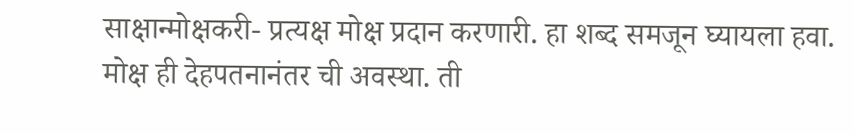साक्षान्मोक्षकरी- प्रत्यक्ष मोक्ष प्रदान करणारी. हा शब्द समजून घ्यायला हवा. मोक्ष ही देहपतनानंतर ची अवस्था. ती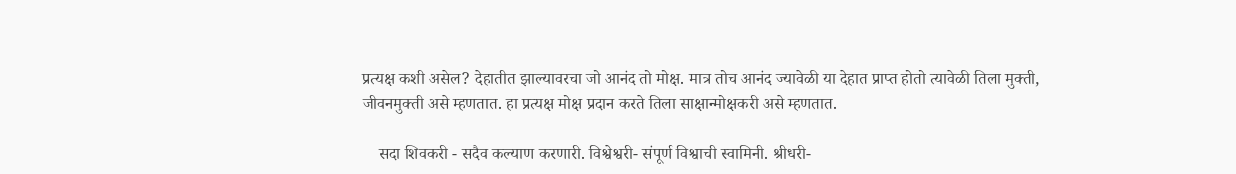प्रत्यक्ष कशी असेल? देहातीत झाल्यावरचा जो आनंद तो मोक्ष. मात्र तोच आनंद ज्यावेळी या देहात प्राप्त होतो त्यावेळी तिला मुक्ती, जीवनमुक्ती असे म्हणतात. हा प्रत्यक्ष मोक्ष प्रदान करते तिला साक्षान्मोक्षकरी असे म्हणतात.

    सदा शिवकरी - सदैव कल्याण करणारी. विश्वेश्वरी- संपूर्ण विश्वाची स्वामिनी. श्रीधरी-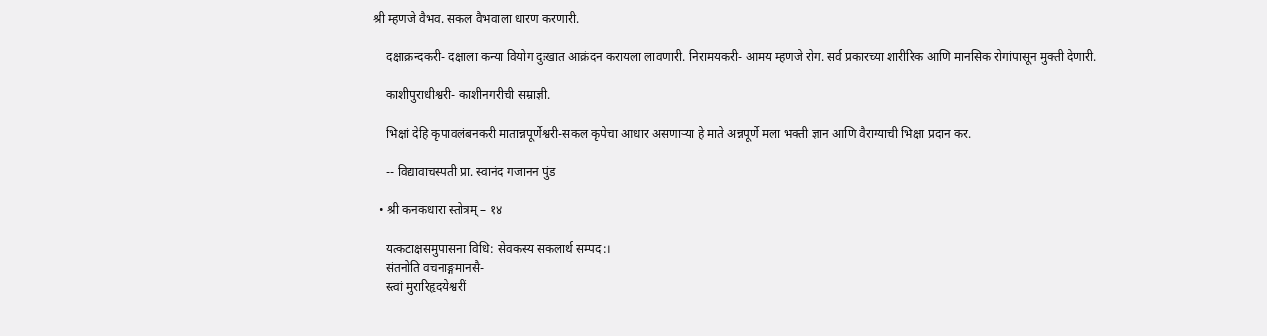श्री म्हणजे वैभव. सकल वैभवाला धारण करणारी.

    दक्षाक्रन्दकरी- दक्षाला कन्या वियोग दुःखात आक्रंदन करायला लावणारी. निरामयकरी- आमय म्हणजे रोग. सर्व प्रकारच्या शारीरिक आणि मानसिक रोगांपासून मुक्ती देणारी.

    काशीपुराधीश्वरी- काशीनगरीची सम्राज्ञी.

    भिक्षां देहि कृपावलंबनकरी मातान्नपूर्णेश्वरी-सकल कृपेचा आधार असणाऱ्या हे माते अन्नपूर्णे मला भक्ती ज्ञान आणि वैराग्याची भिक्षा प्रदान कर.

    -- विद्यावाचस्पती प्रा. स्वानंद गजानन पुंड

  • श्री कनकधारा स्तोत्रम् – १४

    यत्कटाक्षसमुपासना विधि: सेवकस्य सकलार्थ सम्पद:।
    संतनोति वचनाङ्गमानसै-
    स्त्वां मुरारिहृदयेश्वरीं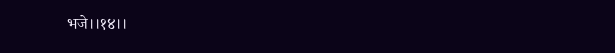भजे।।१४।।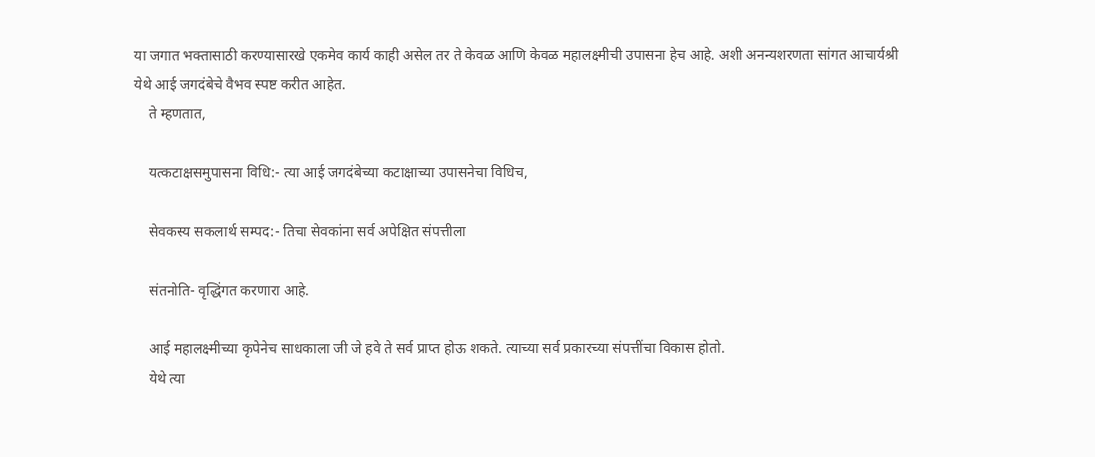या जगात भक्तासाठी करण्यासारखे एकमेव कार्य काही असेल तर ते केवळ आणि केवळ महालक्ष्मीची उपासना हेच आहे. अशी अनन्यशरणता सांगत आचार्यश्री येथे आई जगदंबेचे वैभव स्पष्ट करीत आहेत.
    ते म्हणतात,

    यत्कटाक्षसमुपासना विधि:- त्या आई जगदंबेच्या कटाक्षाच्या उपासनेचा विधिच,

    सेवकस्य सकलार्थ सम्पद:- तिचा सेवकांना सर्व अपेक्षित संपत्तीला

    संतनोति- वृद्धिंगत करणारा आहे.

    आई महालक्ष्मीच्या कृपेनेच साधकाला जी जे हवे ते सर्व प्राप्त होऊ शकते. त्याच्या सर्व प्रकारच्या संपत्तींचा विकास होतो.
    येथे त्या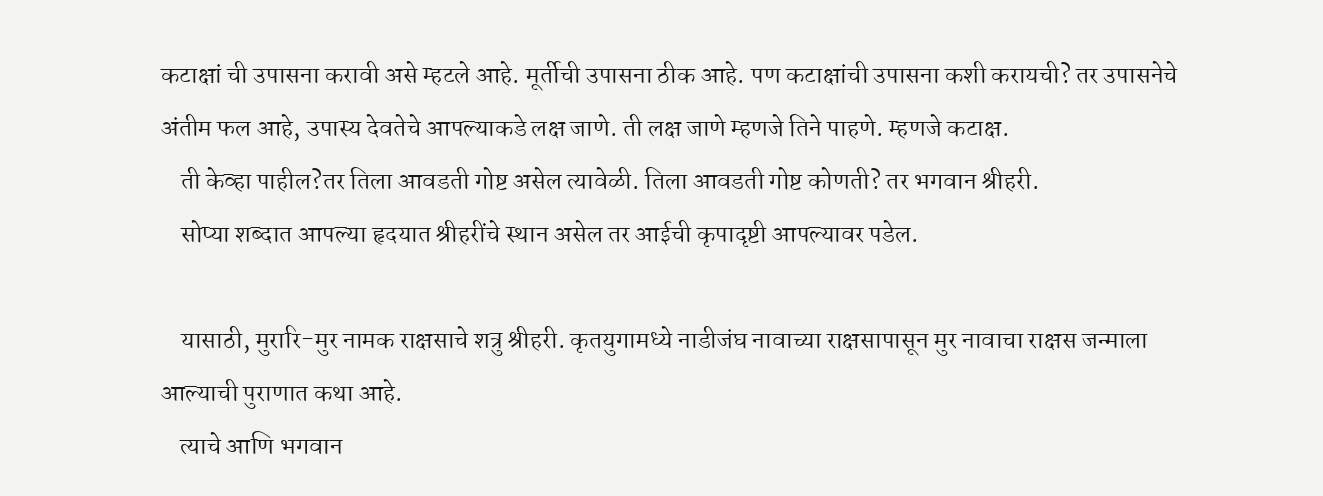कटाक्षां ची उपासना करावी असे म्हटले आहे. मूर्तीची उपासना ठीक आहे. पण कटाक्षांची उपासना कशी करायची? तर उपासनेचे अंतीम फल आहे, उपास्य देवतेचे आपल्याकडे लक्ष जाणे. ती लक्ष जाणे म्हणजे तिने पाहणे. म्हणजे कटाक्ष.
    ती केव्हा पाहील?तर तिला आवडती गोष्ट असेल त्यावेळी. तिला आवडती गोष्ट कोणती? तर भगवान श्रीहरी.
    सोप्या शब्दात आपल्या हृदयात श्रीहरींचे स्थान असेल तर आईची कृपादृष्टी आपल्यावर पडेल.

    यासाठी, मुरारि-मुर नामक राक्षसाचे शत्रु श्रीहरी. कृतयुगामध्ये नाडीजंघ नावाच्या राक्षसापासून मुर नावाचा राक्षस जन्माला आल्याची पुराणात कथा आहे.
    त्याचे आणि भगवान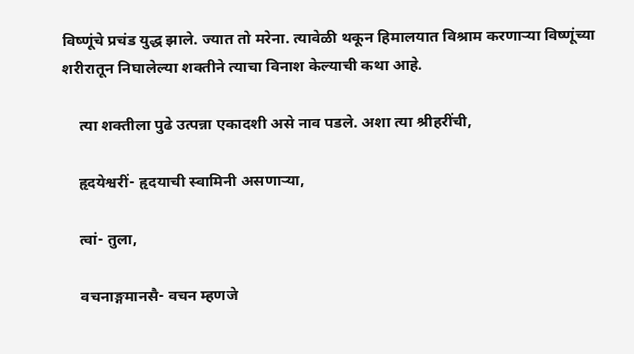विष्णूंचे प्रचंड युद्ध झाले. ज्यात तो मरेना. त्यावेळी थकून हिमालयात विश्राम करणाऱ्या विष्णूंच्या शरीरातून निघालेल्या शक्तीने त्याचा विनाश केल्याची कथा आहे.

    त्या शक्तीला पुढे उत्पन्ना एकादशी असे नाव पडले. अशा त्या श्रीहरींची,

    हृदयेश्वरीं- हृदयाची स्वामिनी असणाऱ्या,

    त्वां- तुला,

    वचनाङ्गमानसै- वचन म्हणजे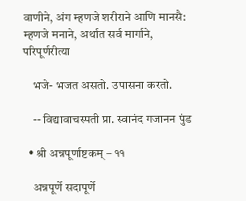वाणीने, अंग म्हणजे शरीराने आणि मानसै: म्हणजे मनाने, अर्थात सर्व मार्गाने, परिपूर्णरीत्या

    भजे- भजत असतो. उपासना करतो.

    -- विद्यावाचस्पती प्रा. स्वानंद गजानन पुंड

  • श्री अन्नपूर्णाष्टकम् – ११

    अन्नपूर्णे सदापूर्णे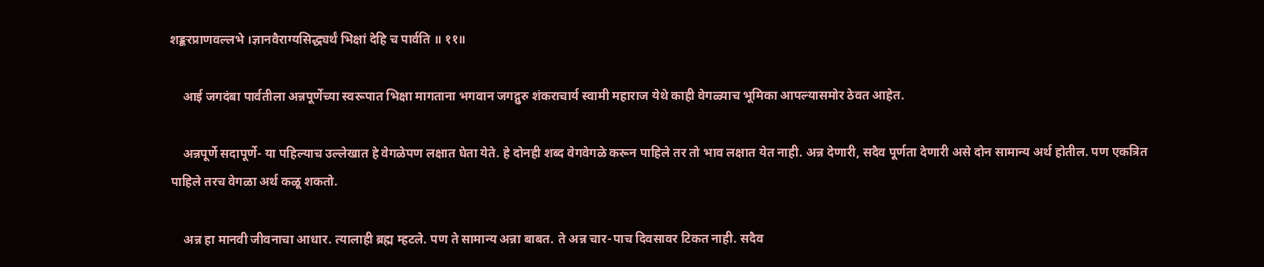शङ्करप्राणवल्लभे ।ज्ञानवैराग्यसिद्ध्यर्थं भिक्षां देहि च पार्वति ॥ ११॥

    आई जगदंबा पार्वतीला अन्नपूर्णेच्या स्वरूपात भिक्षा मागताना भगवान जगद्गुरु शंकराचार्य स्वामी महाराज येथे काही वेगळ्याच भूमिका आपल्यासमोर ठेवत आहेत.

    अन्नपूर्णे सदापूर्णे- या पहिल्याच उल्लेखात हे वेगळेपण लक्षात घेता येते. हे दोनही शब्द वेगवेगळे करून पाहिले तर तो भाव लक्षात येत नाही. अन्न देणारी, सदैव पूर्णता देणारी असे दोन सामान्य अर्थ होतील. पण एकत्रित पाहिले तरच वेगळा अर्थ कळू शकतो.

    अन्न हा मानवी जीवनाचा आधार. त्यालाही ब्रह्म म्हटले. पण ते सामान्य अन्ना बाबत. ते अन्न चार-पाच दिवसावर टिकत नाही. सदैव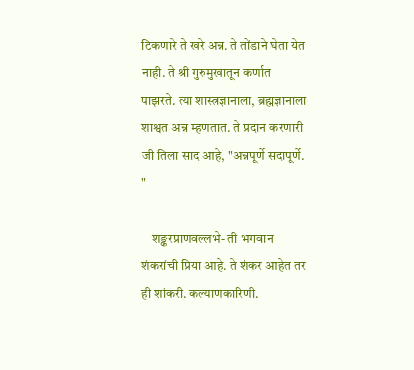टिकणारे ते खरे अन्न. ते तोंडाने घेता येत नाही. ते श्री गुरुमुखातून कर्णात पाझरते. त्या शास्त्रज्ञानाला, ब्रह्मज्ञानाला शाश्वत अन्न म्हणतात. ते प्रदान करणारी जी तिला साद आहे, "अन्नपूर्णे सदापूर्णे. "

    शङ्करप्राणवल्लभे- ती भगवान शंकरांची प्रिया आहे. ते शंकर आहेत तर ही शांकरी. कल्याणकारिणी.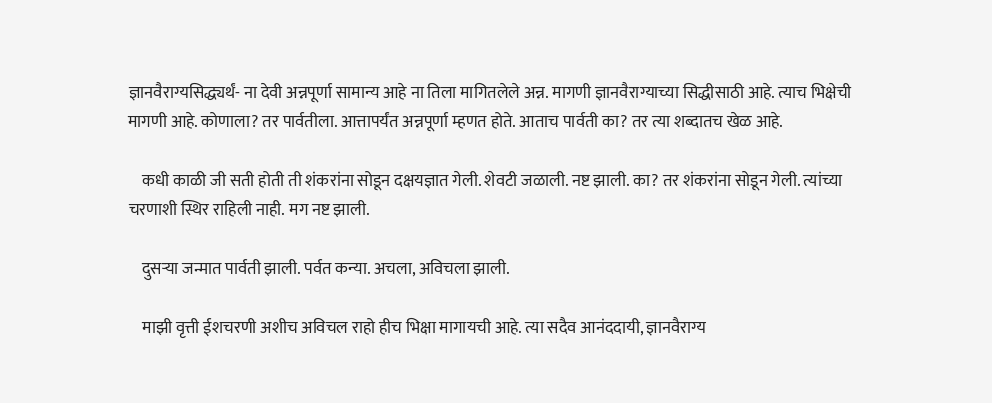ज्ञानवैराग्यसिद्ध्यर्थं- ना देवी अन्नपूर्णा सामान्य आहे ना तिला मागितलेले अन्न. मागणी ज्ञानवैराग्याच्या सिद्धीसाठी आहे. त्याच भिक्षेची मागणी आहे. कोणाला? तर पार्वतीला. आत्तापर्यंत अन्नपूर्णा म्हणत होते. आताच पार्वती का? तर त्या शब्दातच खेळ आहे.

    कधी काळी जी सती होती ती शंकरांना सोडून दक्षयज्ञात गेली. शेवटी जळाली. नष्ट झाली. का? तर शंकरांना सोडून गेली. त्यांच्या चरणाशी स्थिर राहिली नाही. मग नष्ट झाली.

    दुसऱ्या जन्मात पार्वती झाली. पर्वत कन्या. अचला, अविचला झाली.

    माझी वृत्ती ईशचरणी अशीच अविचल राहो हीच भिक्षा मागायची आहे. त्या सदैव आनंददायी, ज्ञानवैराग्य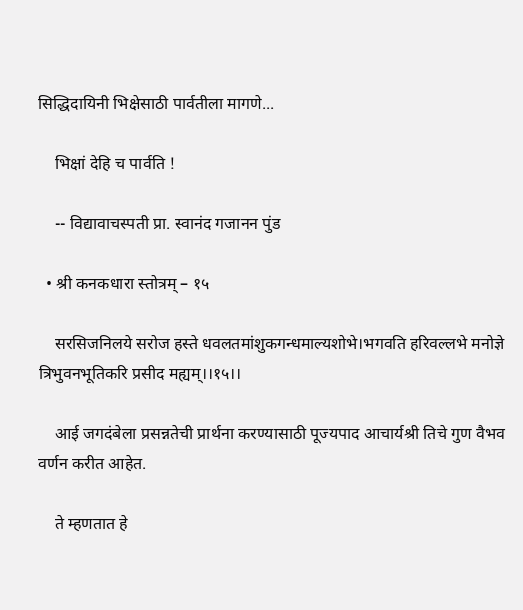सिद्धिदायिनी भिक्षेसाठी पार्वतीला मागणे...

    भिक्षां देहि च पार्वति !

    -- विद्यावाचस्पती प्रा. स्वानंद गजानन पुंड

  • श्री कनकधारा स्तोत्रम् – १५

    सरसिजनिलये सरोज हस्ते धवलतमांशुकगन्धमाल्यशोभे।भगवति हरिवल्लभे मनोज्ञे त्रिभुवनभूतिकरि प्रसीद मह्यम्।।१५।।

    आई जगदंबेला प्रसन्नतेची प्रार्थना करण्यासाठी पूज्यपाद आचार्यश्री तिचे गुण वैभव वर्णन करीत आहेत.

    ते म्हणतात हे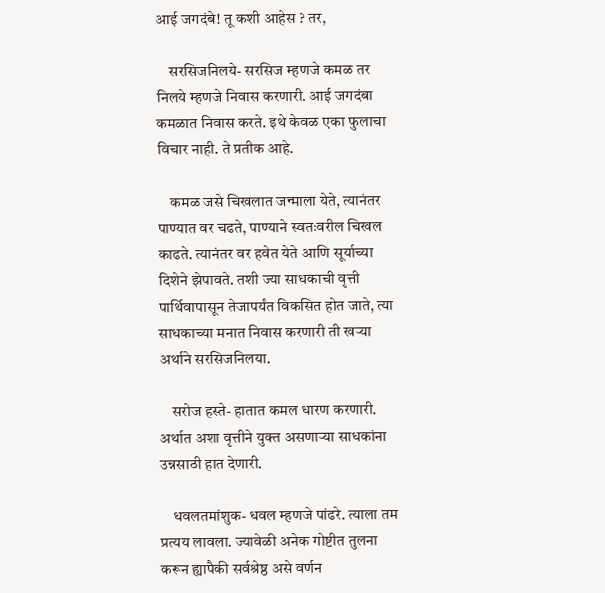आई जगदंबे! तू कशी आहेस ? तर,

    सरसिजनिलये- सरसिज म्हणजे कमळ तर निलये म्हणजे निवास करणारी. आई जगदंबा कमळात निवास करते. इथे केवळ एका फुलाचा विचार नाही. ते प्रतीक आहे.

    कमळ जसे चिखलात जन्माला येते, त्यानंतर पाण्यात वर चढते, पाण्याने स्वतःवरील चिखल काढते. त्यानंतर वर हवेत येते आणि सूर्याच्या दिशेने झेपावते. तशी ज्या साधकाची वृत्ती पार्थिवापासून तेजापर्यंत विकसित होत जाते, त्या साधकाच्या मनात निवास करणारी ती खऱ्या अर्थाने सरसिजनिलया.

    सरोज हस्ते- हातात कमल धारण करणारी. अर्थात अशा वृत्तीने युक्त असणार्‍या साधकांना उन्नसाठी हात देणारी.

    धवलतमांशुक- धवल म्हणजे पांढरे. त्याला तम प्रत्यय लावला. ज्यावेळी अनेक गोष्टीत तुलना करून ह्यापैकी सर्वश्रेष्ठ असे वर्णन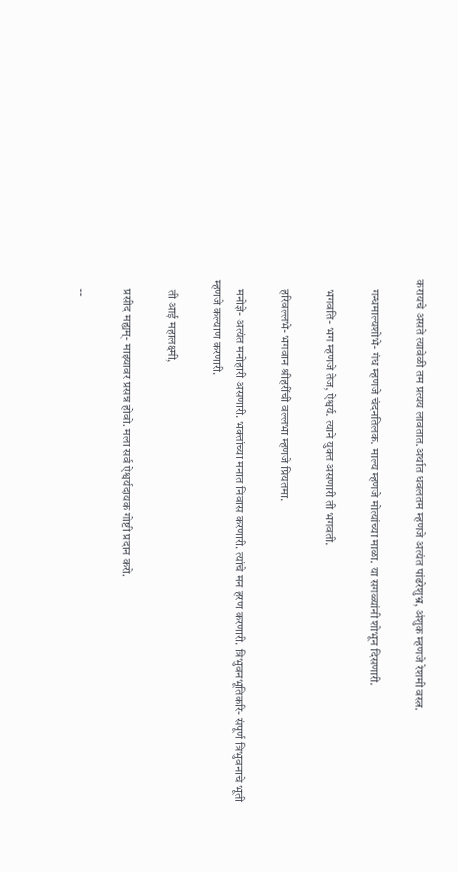करायचे असते त्यावेळी तम प्रत्यय लावतात.अर्थात धवलतम म्हणजे अत्यंत पांढरेशुभ्र, अंशुक म्हणजे रेशमी वस्त्र.

    गन्धमाल्यशोभे- गंध म्हणजे चंदनतिलक. माल्य म्हणजे मोत्यांच्या माळा. या सगळ्यांनी शोभून दिसणारी.

    भगवति- भग म्हणजे तेज, ऐश्वर्य. त्याने युक्त असणारी ती भगवती.

    हरिवल्लभे- भगवान श्रीहरींची वल्लभा म्हणजे प्रियतमा.

    मनोज्ञे- अत्यंत मनोहारी असणारी. भक्तांच्या मनात निवास करणारी. त्यांचे मन हरण करणारी. त्रिभुवनभूतिकरि- संपूर्ण त्रिभुवनाचे भूती म्हणजे कल्याण करणारी.

    ती आई महालक्ष्मी,

    प्रसीद मह्यम्- माझ्यावर प्रसन्न होवो. मला सर्व ऐश्वर्यदायक गोष्टी प्रदान करो.

    --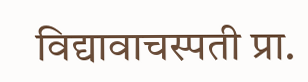विद्यावाचस्पती प्रा.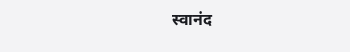स्वानंद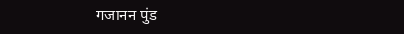गजानन पुंड